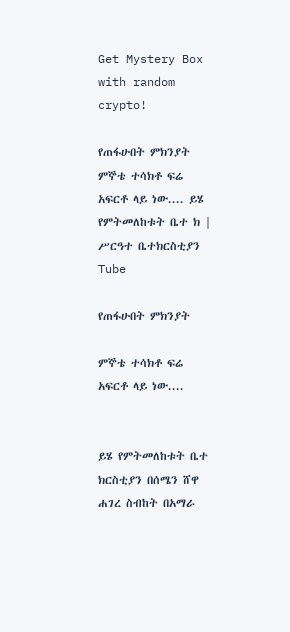Get Mystery Box with random crypto!

የጠፋሁበት ምክንያት ምኞቴ ተሳክቶ ፍሬ አፍርቶ ላይ ነው.... ይሄ የምትመለከቱት ቤተ ክ | ሥርዓተ ቤተክርስቲያን Tube

የጠፋሁበት ምክንያት

ምኞቴ ተሳክቶ ፍሬ አፍርቶ ላይ ነው....


ይሄ የምትመለከቱት ቤተ ክርስቲያን በሰሜን ሸዋ ሐገረ ስብከት በአማራ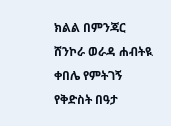ክልል በምንጃር ሸንኮራ ወራዳ ሐብትዪ ቀበሌ የምትገኝ የቅድስት በዓታ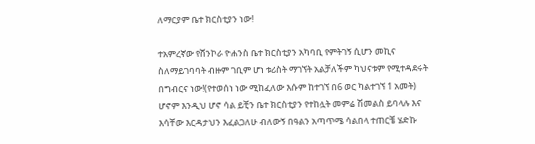ለማርያም ቤተ ክርስቲያን ነው!

ተአምረኛው የሸንኮራ ዮሐንስ ቤተ ክርስቲያን አካባቢ የምትገኝ ሲሆን መኪና ስለማይገባባት ብዙም ገቢም ሆነ ቱሪስት ማገኘት አልቻለችም ካህናቱም የሚተዳደሩት በግብርና ነው!(የተወሰነ ነው ሚከፈለው እሱም ከተገኘ በ6 ወር ካልተገኘ 1 አመት) ሆኖም እንዲህ ሆኖ ሳል ይቺን ቤተ ክርስቲያን የተከሏት መምሬ ሽመልስ ይባላሉ እና እሳቸው እርዳታህን እፈልጋለሁ ብለውኝ በዓልን አጣጥሜ ሳልበላ ተጠርቼ ሄድኩ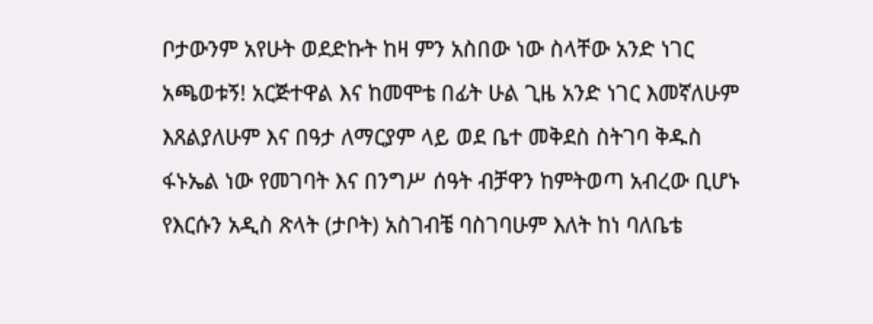ቦታውንም አየሁት ወደድኩት ከዛ ምን አስበው ነው ስላቸው አንድ ነገር አጫወቱኝ! አርጅተዋል እና ከመሞቴ በፊት ሁል ጊዜ አንድ ነገር እመኛለሁም እጸልያለሁም እና በዓታ ለማርያም ላይ ወደ ቤተ መቅደስ ስትገባ ቅዱስ ፋኑኤል ነው የመገባት እና በንግሥ ሰዓት ብቻዋን ከምትወጣ አብረው ቢሆኑ የእርሱን አዲስ ጽላት (ታቦት) አስገብቼ ባስገባሁም እለት ከነ ባለቤቴ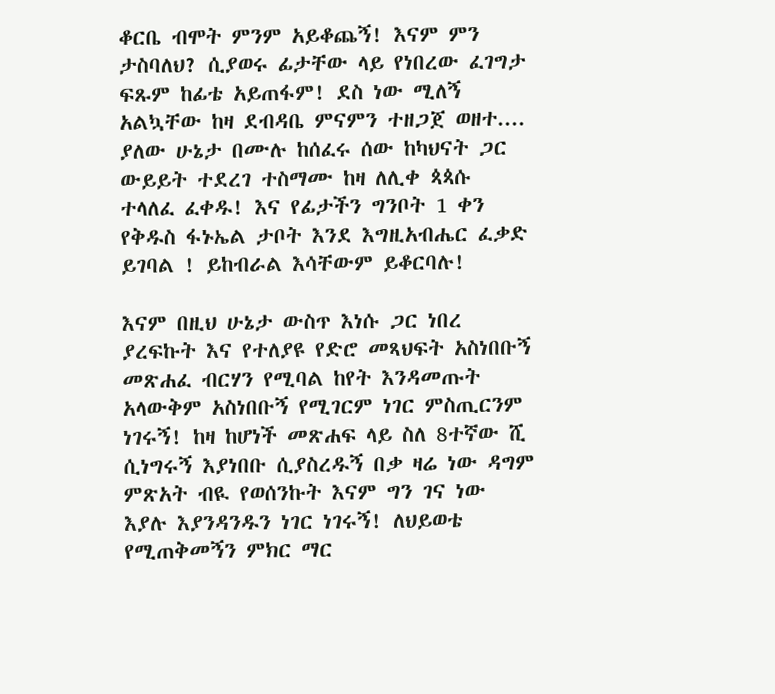ቆርቤ ብሞት ምንም አይቆጨኝ! እናም ምን ታስባለህ? ሲያወሩ ፊታቸው ላይ የነበረው ፈገግታ ፍጹም ከፊቴ አይጠፋም! ደስ ነው ሚለኝ አልኳቸው ከዛ ደብዳቤ ምናምን ተዘጋጀ ወዘተ.... ያለው ሁኔታ በሙሉ ከሰፈሩ ሰው ከካህናት ጋር ውይይት ተደረገ ተስማሙ ከዛ ለሊቀ ጳጳሱ ተላለፈ ፈቀዱ! እና የፊታችን ግንቦት 1 ቀን የቅዱስ ፋኑኤል ታቦት እንደ እግዚአብሔር ፈቃድ ይገባል ! ይከብራል እሳቸውም ይቆርባሉ!

እናም በዚህ ሁኔታ ውስጥ እነሱ ጋር ነበረ ያረፍኩት እና የተለያዩ የድሮ መጻህፍት አስነበቡኝ መጽሐፈ ብርሃን የሚባል ከየት እንዳመጡት አላውቅም አስነበቡኝ የሚገርም ነገር ምስጢርንም ነገሩኝ! ከዛ ከሆነች መጽሐፍ ላይ ስለ 8ተኛው ሺ ሲነግሩኝ እያነበቡ ሲያስረዱኝ በቃ ዛሬ ነው ዳግም ምጽአት ብዪ የወሰንኩት እናም ግን ገና ነው እያሉ እያንዳንዱን ነገር ነገሩኝ! ለህይወቴ የሚጠቅመኝን ምክር ማር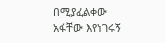በሚያፈልቀው አፋቸው እየነገሩኝ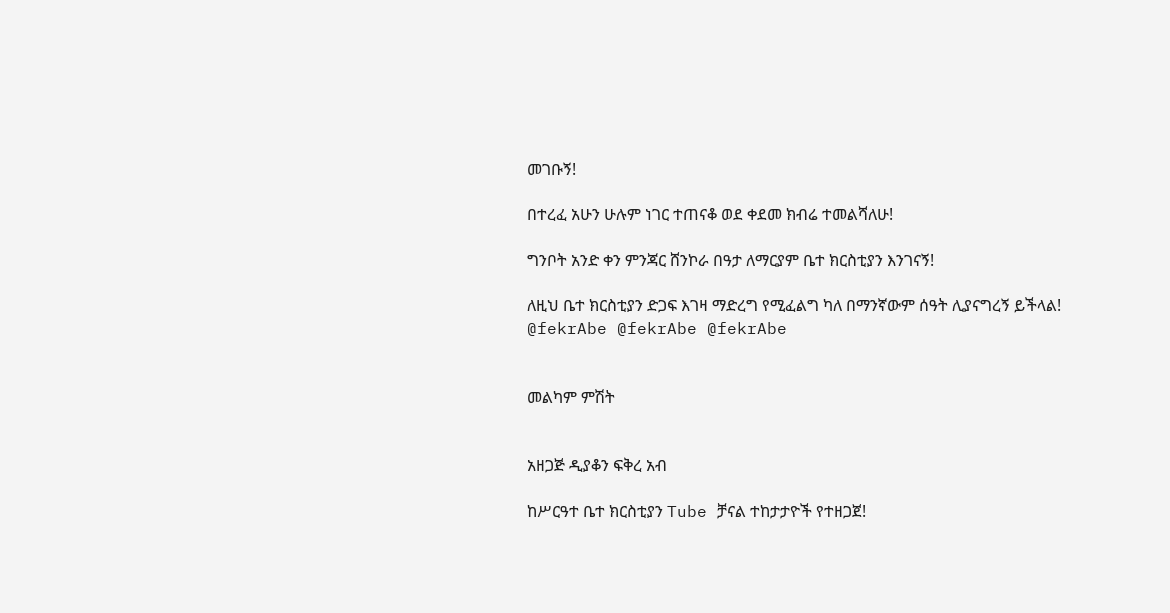መገቡኝ!

በተረፈ አሁን ሁሉም ነገር ተጠናቆ ወደ ቀደመ ክብሬ ተመልሻለሁ!

ግንቦት አንድ ቀን ምንጃር ሸንኮራ በዓታ ለማርያም ቤተ ክርስቲያን እንገናኝ!

ለዚህ ቤተ ክርስቲያን ድጋፍ እገዛ ማድረግ የሚፈልግ ካለ በማንኛውም ሰዓት ሊያናግረኝ ይችላል! @fekrAbe @fekrAbe @fekrAbe


መልካም ምሽት


አዘጋጅ ዲያቆን ፍቅረ አብ

ከሥርዓተ ቤተ ክርስቲያን Tube ቻናል ተከታታዮች የተዘጋጀ!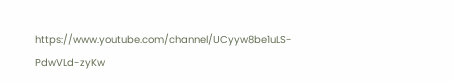https://www.youtube.com/channel/UCyyw8be1uLS-PdwVLd-zyKw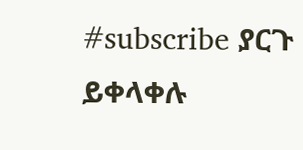#subscribe ያርጉ ይቀላቀሉ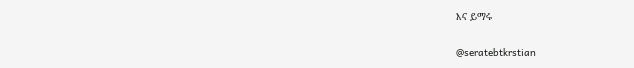እና ይማሩ

@seratebtkrstian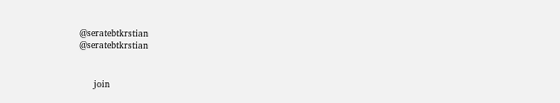@seratebtkrstian
@seratebtkrstian


     join